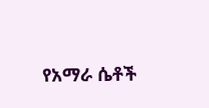የአማራ ሴቶች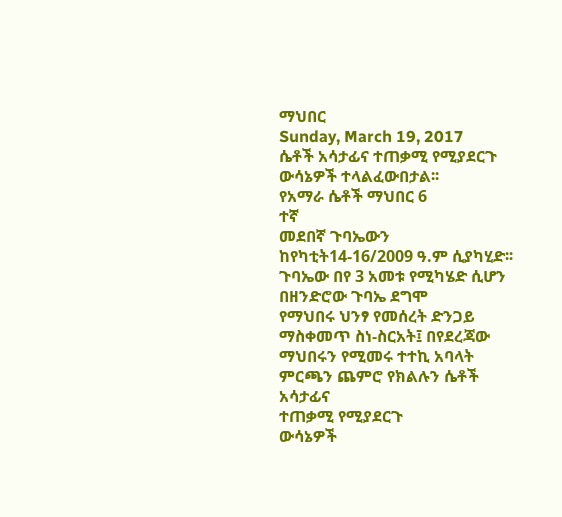ማህበር
Sunday, March 19, 2017
ሴቶች አሳታፊና ተጠቃሚ የሚያደርጉ ውሳኔዎች ተላልፈውበታል፡፡
የአማራ ሴቶች ማህበር 6
ተኛ
መደበኛ ጉባኤውን ከየካቲት14-16/2009 ዓ.ም ሲያካሂድ፡፡ ጉባኤው በየ 3 አመቱ የሚካሄድ ሲሆን በዘንድሮው ጉባኤ ደግሞ
የማህበሩ ህንፃ የመሰረት ድንጋይ ማስቀመጥ ስነ-ስርአት፤ በየደረጃው ማህበሩን የሚመሩ ተተኪ አባላት ምርጫን ጨምሮ የክልሉን ሴቶች አሳታፊና
ተጠቃሚ የሚያደርጉ
ውሳኔዎች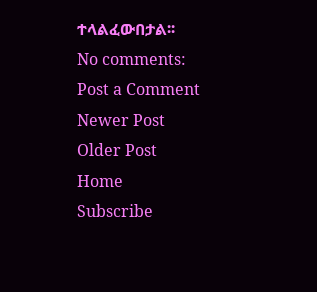ተላልፈውበታል፡፡
No comments:
Post a Comment
Newer Post
Older Post
Home
Subscribe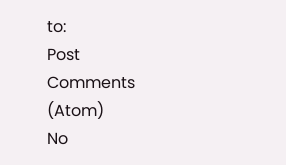to:
Post Comments (Atom)
No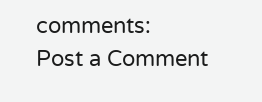comments:
Post a Comment